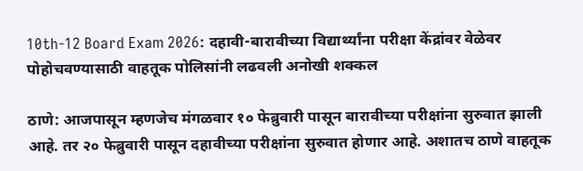10th-12 Board Exam 2026: दहावी-बारावीच्या विद्यार्थ्यांना परीक्षा केंद्रांवर वेळेवर पोहोचवण्यासाठी वाहतूक पोलिसांनी लढवली अनोखी शक्कल

ठाणे: आजपासून म्हणजेच मंगळवार १० फेब्रुवारी पासून बारावीच्या परीक्षांना सुरुवात झाली आहे. तर २० फेब्रुवारी पासून दहावीच्या परीक्षांना सुरुवात होणार आहे. अशातच ठाणे वाहतूक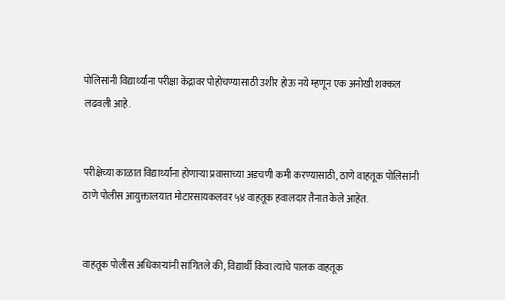पोलिसांनी विद्यार्थ्यांना परीक्षा केंद्रावर पोहोचण्यासाठी उशीर होऊ नये म्हणून एक अनोखी शक्कल लढवली आहे.


परीक्षेच्या काळात विद्यार्थ्यांना होणाऱ्या प्रवासाच्या अडचणी कमी करण्यासाठी, ठाणे वाहतूक पोलिसांनी ठाणे पोलीस आयुक्तालयात मोटारसायकलवर ५४ वाहतूक हवालदार तैनात केले आहेत.


वाहतूक पोलीस अधिकाऱ्यांनी सांगितले की, विद्यार्थी किंवा त्यांचे पालक वाहतूक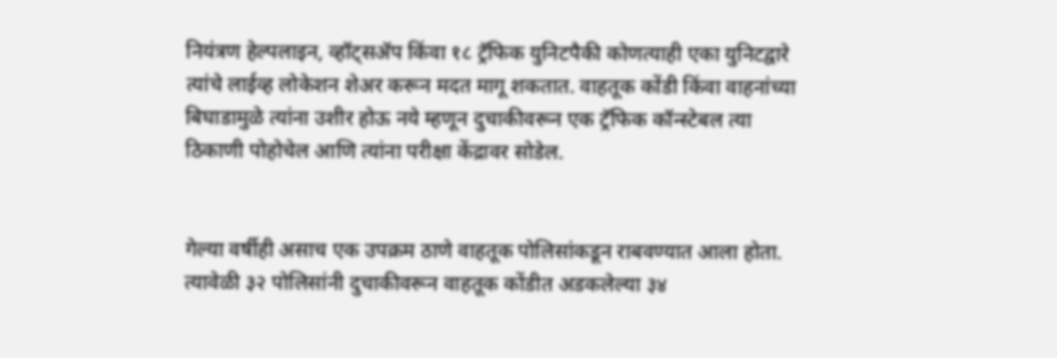नियंत्रण हेल्पलाइन, व्हॉट्सॲप किंवा १८ ट्रॅफिक युनिटपैकी कोणत्याही एका युनिटद्वारे त्यांचे लाईव्ह लोकेशन शेअर करून मदत मागू शकतात. वाहतूक कोंडी किंवा वाहनांच्या बिघाडामुळे त्यांना उशीर होऊ नये म्हणून दुचाकीवरून एक ट्रॅफिक कॉन्स्टेबल त्या ठिकाणी पोहोचेल आणि त्यांना परीक्षा केंद्रावर सोडेल.


गेल्या वर्षीही असाच एक उपक्रम ठाणे वाहतूक पोलिसांकडून राबवण्यात आला होता. त्यावेळी ३२ पोलिसांनी दुचाकीवरून वाहतूक कोंडीत अडकलेल्या ३४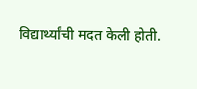विद्यार्थ्यांची मदत केली होती.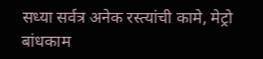सध्या सर्वत्र अनेक रस्त्यांची कामे, मेट्रो बांधकाम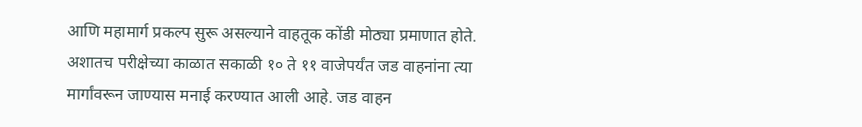आणि महामार्ग प्रकल्प सुरू असल्याने वाहतूक कोंडी मोठ्या प्रमाणात होते. अशातच परीक्षेच्या काळात सकाळी १० ते ११ वाजेपर्यंत जड वाहनांना त्या मार्गांवरून जाण्यास मनाई करण्यात आली आहे. जड वाहन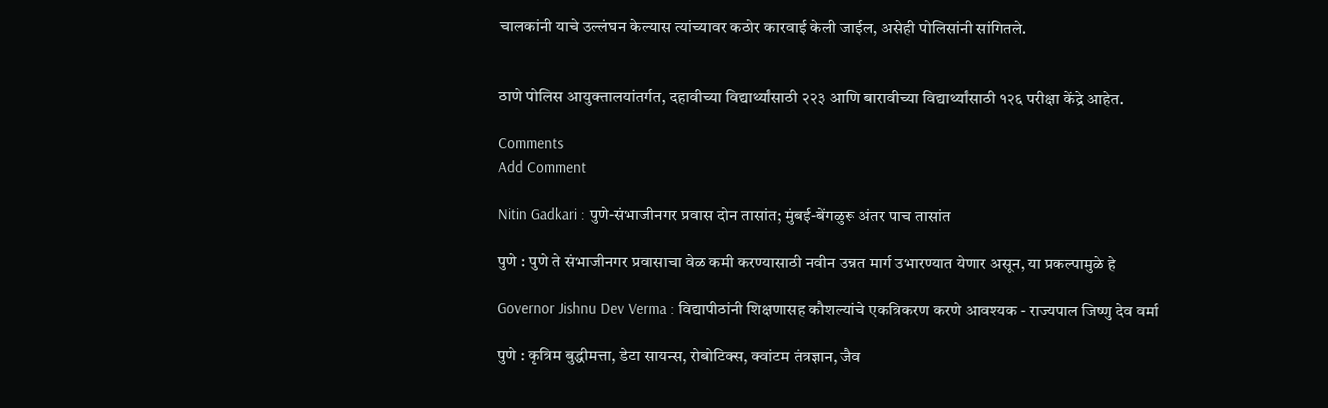चालकांनी याचे उल्लंघन केल्यास त्यांच्यावर कठोर कारवाई केली जाईल, असेही पोलिसांनी सांगितले.


ठाणे पोलिस आयुक्तालयांतर्गत, दहावीच्या विद्यार्थ्यांसाठी २२३ आणि बारावीच्या विद्यार्थ्यांसाठी १२६ परीक्षा केंद्रे आहेत.

Comments
Add Comment

Nitin Gadkari : पुणे-संभाजीनगर प्रवास दोन तासांत; मुंबई-बेंगळुरू अंतर पाच तासांत

पुणे : पुणे ते संभाजीनगर प्रवासाचा वेळ कमी करण्यासाठी नवीन उन्नत मार्ग उभारण्यात येणार असून, या प्रकल्पामुळे हे

Governor Jishnu Dev Verma : विद्यापीठांनी शिक्षणासह कौशल्यांचे एकत्रिकरण करणे आवश्यक - राज्यपाल जिष्णु देव वर्मा

पुणे : कृत्रिम बुद्धीमत्ता, डेटा सायन्स, रोबोटिक्स, क्वांटम तंत्रज्ञान, जैव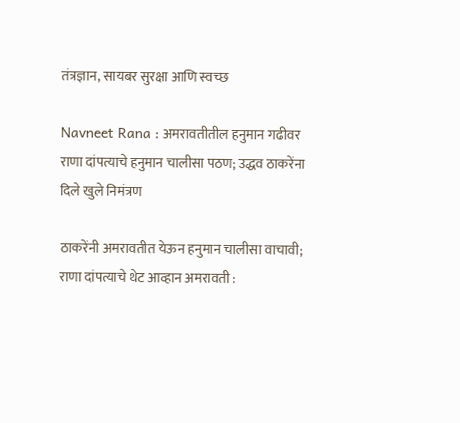तंत्रज्ञान, सायबर सुरक्षा आणि स्वच्छ

Navneet Rana : अमरावतीतील हनुमान गढीवर राणा दांपत्याचे हनुमान चालीसा पठण; उद्धव ठाकरेंना दिले खुले निमंत्रण

ठाकरेंनी अमरावतीत येऊन हनुमान चालीसा वाचावी; राणा दांपत्याचे थेट आव्हान अमरावती :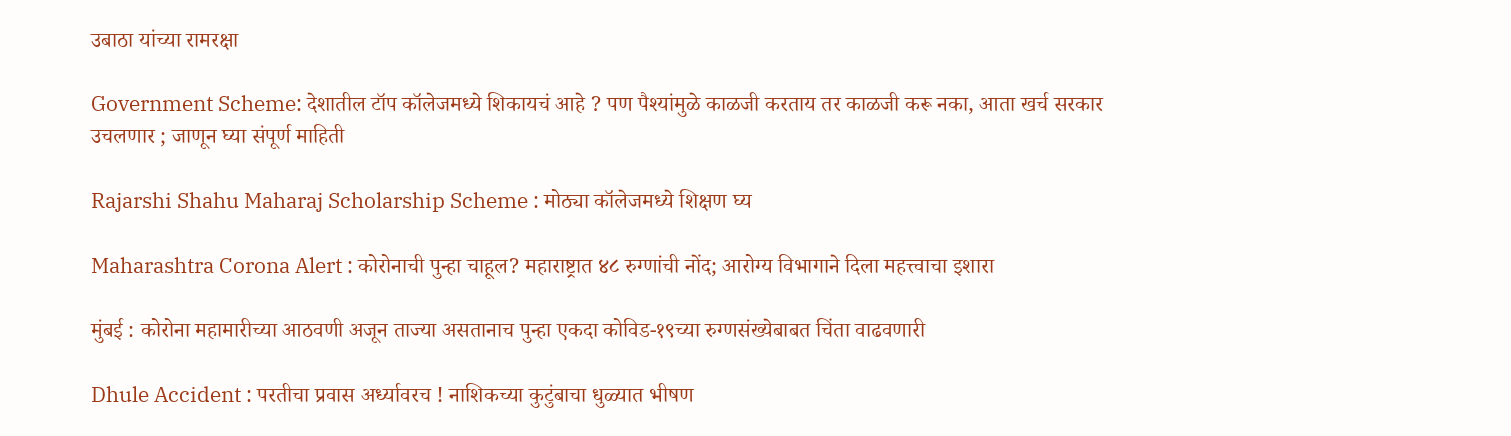उबाठा यांच्या रामरक्षा

Government Scheme: देशातील टॉप कॉलेजमध्ये शिकायचं आहे ? पण पैश्यांमुळे काळजी करताय तर काळजी करू नका, आता खर्च सरकार उचलणार ; जाणून घ्या संपूर्ण माहिती

Rajarshi Shahu Maharaj Scholarship Scheme : मोठ्या कॉलेजमध्ये शिक्षण घ्य

Maharashtra Corona Alert : कोरोनाची पुन्हा चाहूल? महाराष्ट्रात ४८ रुग्णांची नोंद; आरोग्य विभागाने दिला महत्त्वाचा इशारा

मुंबई : कोरोना महामारीच्या आठवणी अजून ताज्या असतानाच पुन्हा एकदा कोविड-१९च्या रुग्णसंख्येबाबत चिंता वाढवणारी

Dhule Accident : परतीचा प्रवास अर्ध्यावरच ! नाशिकच्या कुटुंबाचा धुळ्यात भीषण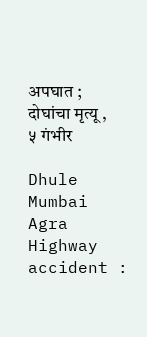अपघात ; दोघांचा मृत्यू , ५ गंभीर

Dhule Mumbai Agra Highway accident :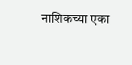नाशिकच्या एका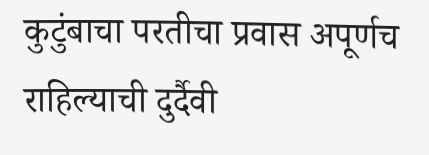कुटुंबाचा परतीचा प्रवास अपूर्णच राहिल्याची दुर्दैवी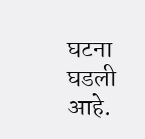घटना घडली आहे.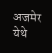अजमेर येथे